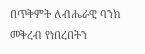በጥቅምት ለብሔራዊ ባንክ መቅረብ የነበረበትን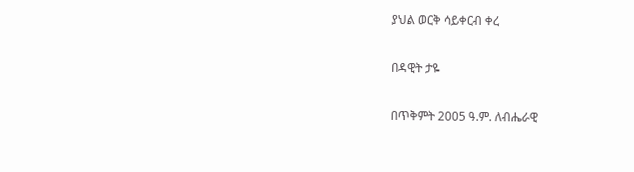ያህል ወርቅ ሳይቀርብ ቀረ

በዳዊት ታዬ

በጥቅምት 2005 ዓ.ም. ለብሔራዊ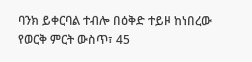ባንክ ይቀርባል ተብሎ በዕቅድ ተይዞ ከነበረው የወርቅ ምርት ውስጥ፣ 45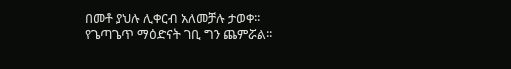በመቶ ያህሉ ሊቀርብ አለመቻሉ ታወቀ፡፡ የጌጣጌጥ ማዕድናት ገቢ ግን ጨምሯል፡፡